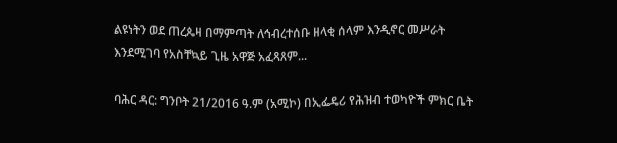ልዩነትን ወደ ጠረጴዛ በማምጣት ለኅብረተሰቡ ዘላቂ ሰላም እንዲኖር መሥራት እንደሚገባ የአስቸኳይ ጊዜ አዋጅ አፈጻጸም...

ባሕር ዳር: ግንቦት 21/2016 ዓ.ም (አሚኮ) በኢፌዴሪ የሕዝብ ተወካዮች ምክር ቤት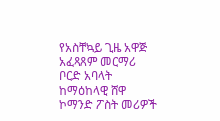የአስቸኳይ ጊዜ አዋጅ አፈጻጸም መርማሪ ቦርድ አባላት ከማዕከላዊ ሸዋ ኮማንድ ፖስት መሪዎች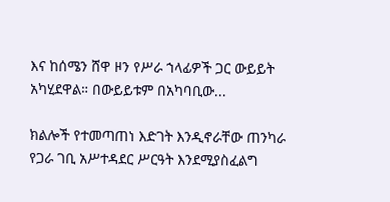እና ከሰሜን ሸዋ ዞን የሥራ ኀላፊዎች ጋር ውይይት አካሂደዋል። በውይይቱም በአካባቢው...

ክልሎች የተመጣጠነ እድገት እንዲኖራቸው ጠንካራ የጋራ ገቢ አሥተዳደር ሥርዓት እንደሚያስፈልግ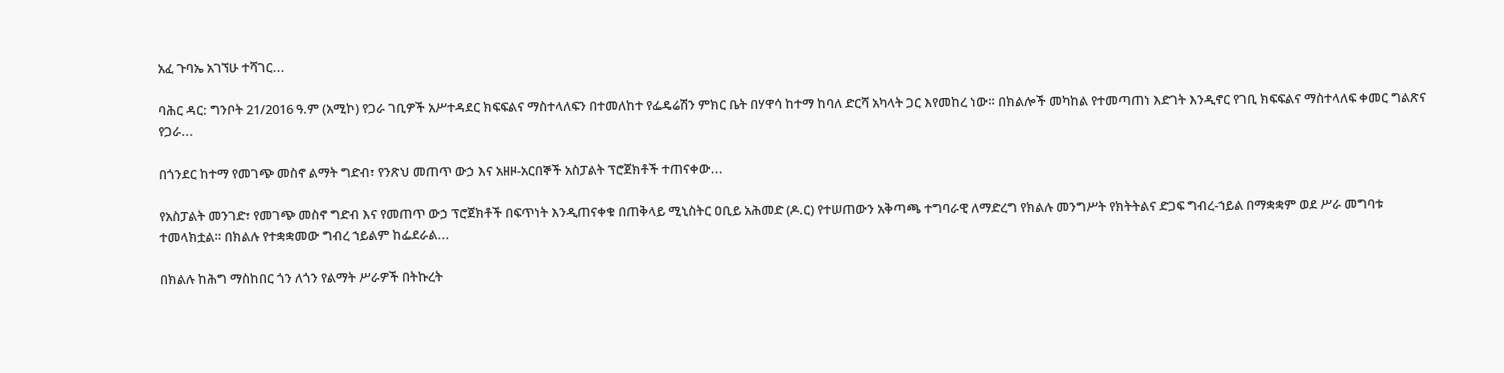አፈ ጉባኤ አገኘሁ ተሻገር...

ባሕር ዳር: ግንቦት 21/2016 ዓ.ም (አሚኮ) የጋራ ገቢዎች አሥተዳደር ክፍፍልና ማስተላለፍን በተመለከተ የፌዴሬሽን ምክር ቤት በሃዋሳ ከተማ ከባለ ድርሻ አካላት ጋር እየመከረ ነው። በክልሎች መካከል የተመጣጠነ እድገት እንዲኖር የገቢ ክፍፍልና ማስተላለፍ ቀመር ግልጽና የጋራ...

በጎንደር ከተማ የመገጭ መስኖ ልማት ግድብ፣ የንጽህ መጠጥ ውኃ እና አዘዞ-አርበኞች አስፓልት ፕሮጀክቶች ተጠናቀው...

የአስፓልት መንገድ፣ የመገጭ መስኖ ግድብ እና የመጠጥ ውኃ ፕሮጀክቶች በፍጥነት እንዲጠናቀቁ በጠቅላይ ሚኒስትር ዐቢይ አሕመድ (ዶ.ር) የተሠጠውን አቅጣጫ ተግባራዊ ለማድረግ የክልሉ መንግሥት የክትትልና ድጋፍ ግብረ-ኀይል በማቋቋም ወደ ሥራ መግባቱ ተመላክቷል። በክልሉ የተቋቋመው ግብረ ኀይልም ከፌደራል...

በክልሉ ከሕግ ማስከበር ጎን ለጎን የልማት ሥራዎች በትኩረት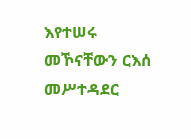እየተሠሩ መኾናቸውን ርእሰ መሥተዳደር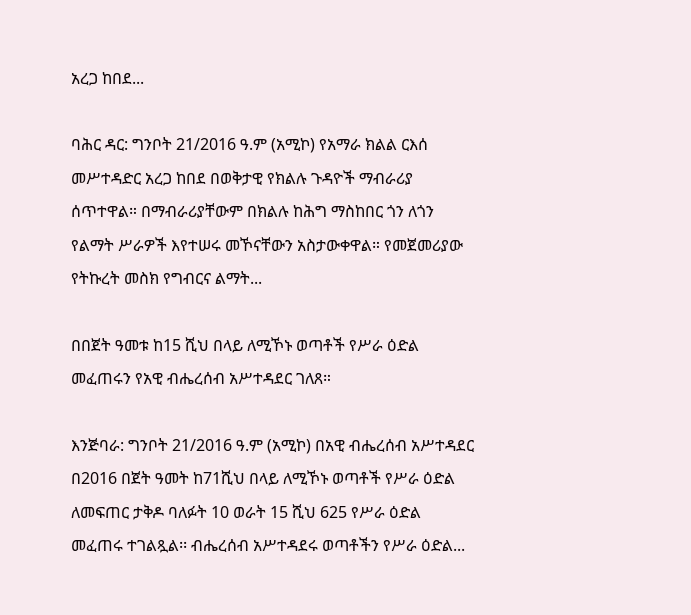አረጋ ከበደ...

ባሕር ዳር: ግንቦት 21/2016 ዓ.ም (አሚኮ) የአማራ ክልል ርእሰ መሥተዳድር አረጋ ከበደ በወቅታዊ የክልሉ ጉዳዮች ማብራሪያ ሰጥተዋል። በማብራሪያቸውም በክልሉ ከሕግ ማስከበር ጎን ለጎን የልማት ሥራዎች እየተሠሩ መኾናቸውን አስታውቀዋል። የመጀመሪያው የትኩረት መስክ የግብርና ልማት...

በበጀት ዓመቱ ከ15 ሺህ በላይ ለሚኾኑ ወጣቶች የሥራ ዕድል መፈጠሩን የአዊ ብሔረሰብ አሥተዳደር ገለጸ።

እንጅባራ: ግንቦት 21/2016 ዓ.ም (አሚኮ) በአዊ ብሔረሰብ አሥተዳደር በ2016 በጀት ዓመት ከ71ሺህ በላይ ለሚኾኑ ወጣቶች የሥራ ዕድል ለመፍጠር ታቅዶ ባለፉት 10 ወራት 15 ሺህ 625 የሥራ ዕድል መፈጠሩ ተገልጿል፡፡ ብሔረሰብ አሥተዳደሩ ወጣቶችን የሥራ ዕድል...